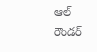ఆల్ రౌండర్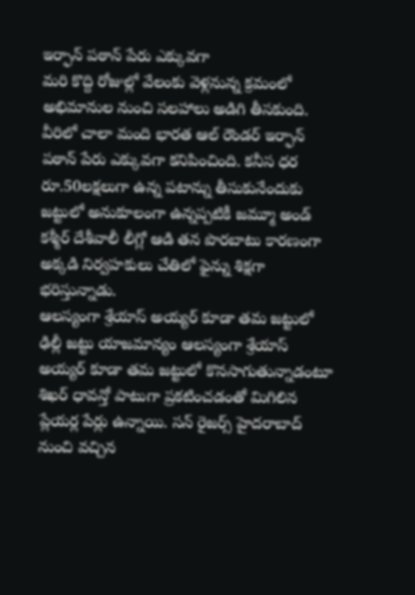ఇర్ఫాన్ పఠాన్ పేరు ఎక్కువగా
మరి కొద్ది రోజుల్లో వేలంకు వెళ్లనున్న క్రమంలో అభిమానుల నుంచి సలహాలు అడిగి తీసకుంది. వీరిలో చాలా మంది భారత ఆల్ రౌండర్ ఇర్ఫాన్ పఠాన్ పేరు ఎక్కువగా కనిపించింది. కనీస ధర రూ.50లక్షలుగా ఉన్న పటాన్ను తీసుకునేందుకు జట్టులో అనుకూలంగా ఉన్నప్పటికీ జమ్మూ అండ్ కశ్మీర్ దేశీవాలీ లీగ్లో ఆడి తన పొరబాటు కారణంగా అక్కడి నిర్వహకులు చేతిలో ఫైన్ను శిక్షగా భరిస్తున్నాడు.
ఆలస్యంగా శ్రేయాస్ అయ్యర్ కూడా తమ జట్టులో
ఢిల్లీ జట్టు యాజమాన్యం ఆలస్యంగా శ్రేయాస్ అయ్యర్ కూడా తమ జట్టులో కొనసాగుతున్నాడంటూ శిఖర్ ధావన్తో పాటుగా ప్రకటించడంతో మిగిలిన ప్లేయర్ల పేర్లు ఉన్నాయి. సన్ రైజర్స్ హైదరాబాద్ నుంచి వచ్చిన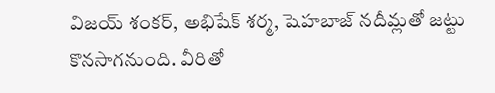విజయ్ శంకర్, అభిషేక్ శర్మ, షెహబాజ్ నదీమ్లతో జట్టు కొనసాగనుంది. వీరితో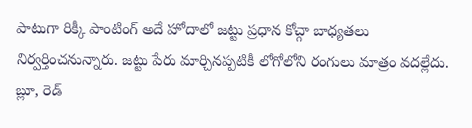పాటుగా రిక్కీ పాంటింగ్ అదే హోదాలో జట్టు ప్రధాన కోచ్గా బాధ్యతలు నిర్వర్తించనున్నారు. జట్టు పేరు మార్చినప్పటికీ లోగోలోని రంగులు మాత్రం వదల్లేదు. బ్లూ, రెడ్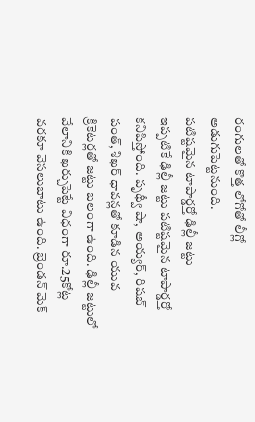రంగులతో కొత్త లోగోతో లీగ్లో అడుగుపెట్టనుంది.
పటిష్టమైన టాపార్డర్తో ఢిల్లీ జట్టు
ఇప్పటికే ఢిల్లీ జట్టు పటిష్టమైన టాపార్డర్తో కనిపిస్తోంది. పృథ్వీ షా, అయ్యర్, రిషబ్ పంత్, శిఖర్ ధావన్లతో కూడిన యువ క్రికెటర్లతో జట్టు బలంగా ఉంది. ఢిల్లీ జట్టులో వేలానికి ఖర్చుపెట్టే విధంగా రూ.25కోట్ల వరకూ వెసలుబాటు ఉంది. బ్రెండన్ మెక్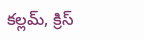కల్లమ్, క్రిస్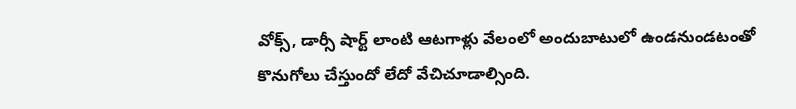వోక్స్, డార్సీ షార్ట్ లాంటి ఆటగాళ్లు వేలంలో అందుబాటులో ఉండనుండటంతో కొనుగోలు చేస్తుందో లేదో వేచిచూడాల్సింది.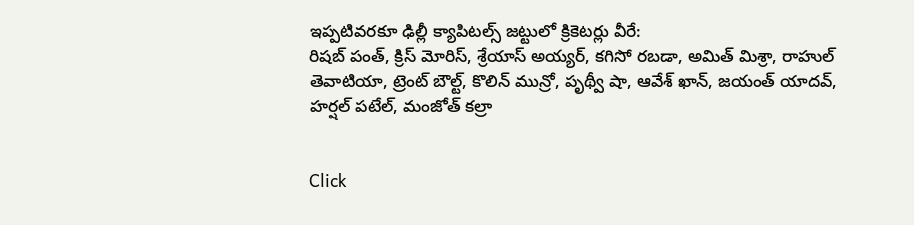ఇప్పటివరకూ ఢిల్లీ క్యాపిటల్స్ జట్టులో క్రికెటర్లు వీరే:
రిషబ్ పంత్, క్రిస్ మోరిస్, శ్రేయాస్ అయ్యర్, కగిసో రబడా, అమిత్ మిశ్రా, రాహుల్ తెవాటియా, ట్రెంట్ బౌల్ట్, కొలిన్ మున్రో, పృథ్వీ షా, ఆవేశ్ ఖాన్, జయంత్ యాదవ్, హర్షల్ పటేల్, మంజోత్ కల్రా


Click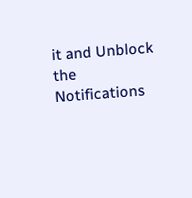it and Unblock the Notifications